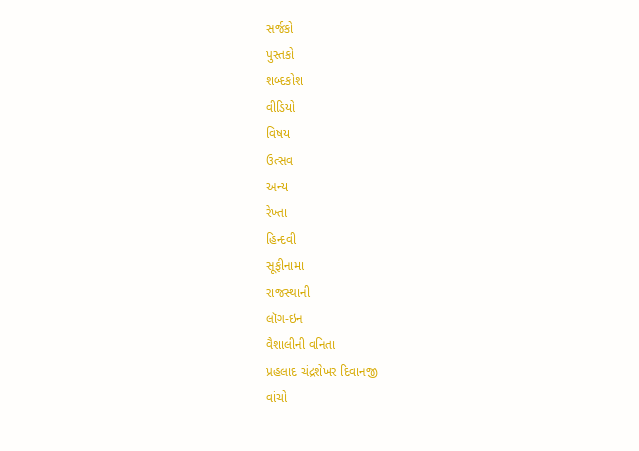સર્જકો
પુસ્તકો
શબ્દકોશ
વીડિયો
વિષય
ઉત્સવ
અન્ય
રેખ્તા
હિન્દવી
સૂફીનામા
રાજસ્થાની
લૉગ-ઇન
વૈશાલીની વનિતા
પ્રહલાદ ચંદ્રશેખર દિવાનજી
વાંચો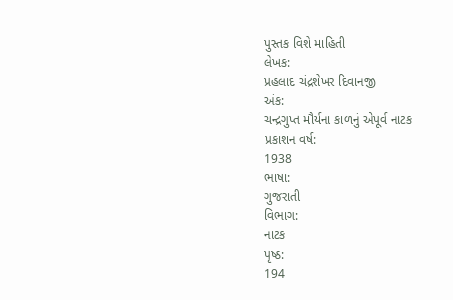પુસ્તક વિશે માહિતી
લેખક:
પ્રહલાદ ચંદ્રશેખર દિવાનજી
અંક:
ચન્દ્રગુપ્ત મૌર્યના કાળનું એપૂર્વ નાટક
પ્રકાશન વર્ષ:
1938
ભાષા:
ગુજરાતી
વિભાગ:
નાટક
પૃષ્ઠ:
194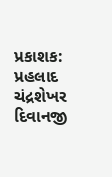પ્રકાશક:
પ્રહલાદ ચંદ્રશેખર દિવાનજી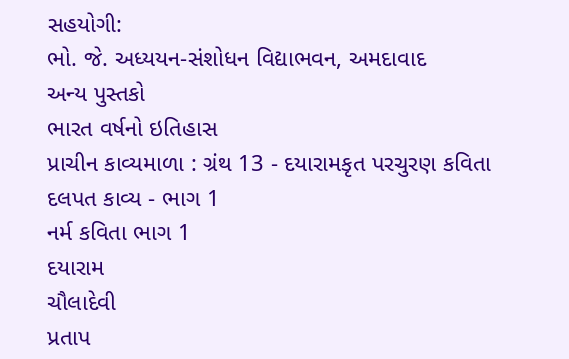સહયોગી:
ભો. જે. અધ્યયન-સંશોધન વિદ્યાભવન, અમદાવાદ
અન્ય પુસ્તકો
ભારત વર્ષનો ઇતિહાસ
પ્રાચીન કાવ્યમાળા : ગ્રંથ 13 - દયારામકૃત પરચુરણ કવિતા
દલપત કાવ્ય - ભાગ 1
નર્મ કવિતા ભાગ 1
દયારામ
ચૌલાદેવી
પ્રતાપ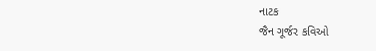નાટક
જૈન ગૂર્જર કવિઓ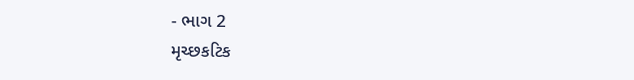- ભાગ 2
મૃચ્છકટિક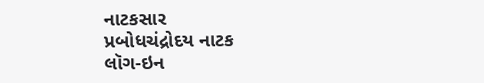નાટકસાર
પ્રબોધચંદ્રોદય નાટક
લૉગ-ઇન